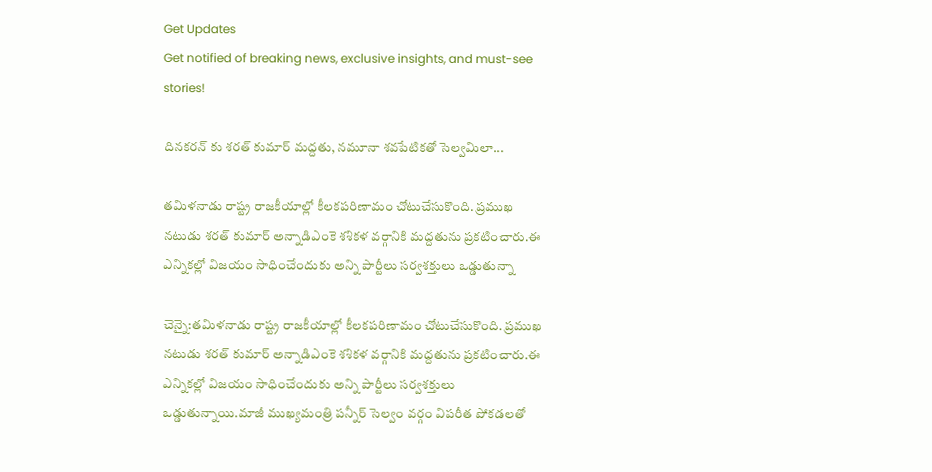Get Updates
Get notified of breaking news, exclusive insights, and must-see stories!

దినకరన్ కు శరత్ కుమార్ మద్దతు, నమూనా శవపేటికతో సెల్వమిలా...

తమిళనాడు రాష్ట్ర రాజకీయాల్లో కీలకపరిణామం చోటుచేసుకొంది. ప్రముఖ నటుడు శరత్ కుమార్ అన్నాడిఎంకె శశికళ వర్గానికి మద్దతును ప్రకటించారు.ఈ ఎన్నికల్లో విజయం సాధించేందుకు అన్ని పార్టీలు సర్వశక్తులు ఒడ్డుతున్నా

చెన్నై:తమిళనాడు రాష్ట్ర రాజకీయాల్లో కీలకపరిణామం చోటుచేసుకొంది. ప్రముఖ నటుడు శరత్ కుమార్ అన్నాడిఎంకె శశికళ వర్గానికి మద్దతును ప్రకటించారు.ఈ ఎన్నికల్లో విజయం సాధించేందుకు అన్ని పార్టీలు సర్వశక్తులు ఒడ్డుతున్నాయి.మాజీ ముఖ్యమంత్రి పన్నీర్ సెల్వం వర్గం విపరీత పోకడలతో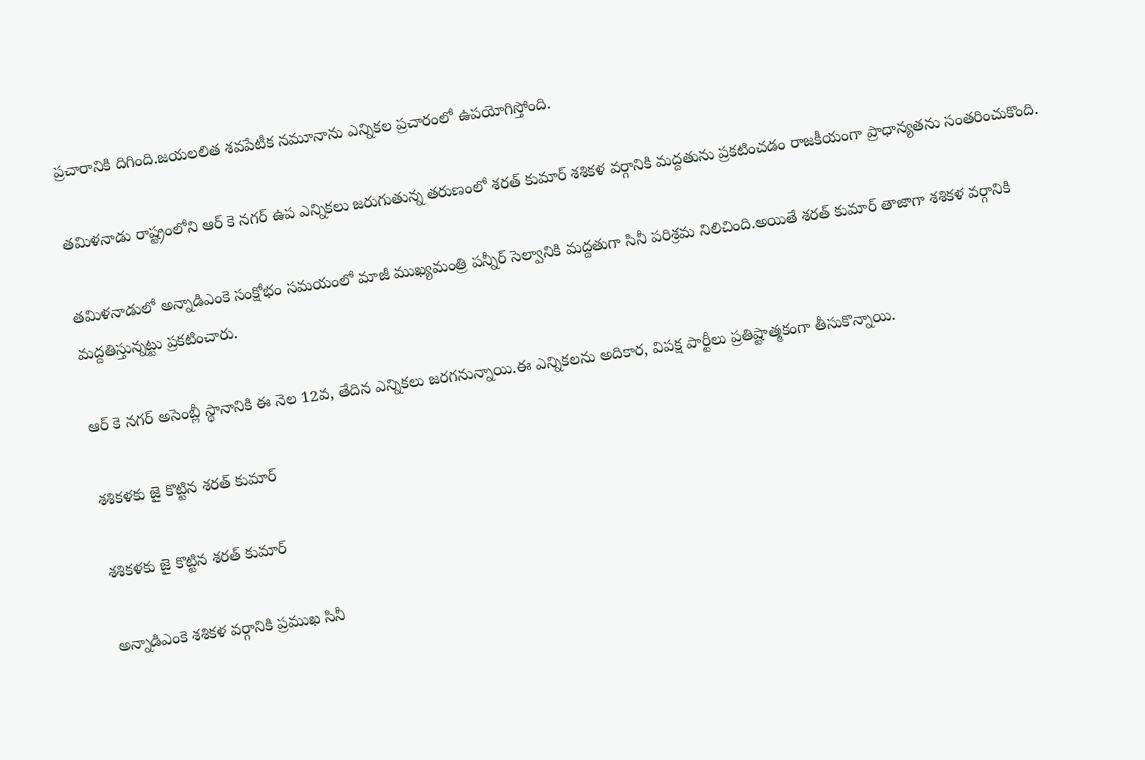ప్రచారానికి దిగింది.జయలలిత శవపేటీక నమూనాను ఎన్నికల ప్రచారంలో ఉపయోగిస్తోంది.

తమిళనాడు రాష్ట్రంలోని ఆర్ కె నగర్ ఉప ఎన్నికలు జరుగుతున్న తరుణంలో శరత్ కుమార్ శశికళ వర్గానికి మద్దతును ప్రకటించడం రాజకీయంగా ప్రాధాన్యతను సంతరించుకొంది.

తమిళనాడులో అన్నాడిఎంకె సంక్షోభం సమయంలో మాజీ ముఖ్యమంత్రి పన్నీర్ సెల్వానికి మద్దతుగా సినీ పరిశ్రమ నిలిచింది.అయితే శరత్ కుమార్ తాజాగా శశికళ వర్గానికి మద్దతిస్తున్నట్టు ప్రకటించారు.

ఆర్ కె నగర్ అసెంబ్లీ స్థానానికి ఈ నెల 12వ, తేదిన ఎన్నికలు జరగనున్నాయి.ఈ ఎన్నికలను అదికార, విపక్ష పార్టీలు ప్రతిష్టాత్మకంగా తీసుకొన్నాయి.

శశికళకు జై కొట్టిన శరత్ కుమార్

శశికళకు జై కొట్టిన శరత్ కుమార్

అన్నాడిఎంకె శశికళ వర్గానికి ప్రముఖ సినీ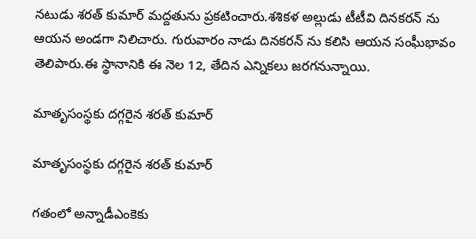నటుడు శరత్ కుమార్ మద్దతును ప్రకటించారు.శశికళ అల్లుడు టీటీవి దినకరన్ ను ఆయన అండగా నిలిచారు. గురువారం నాడు దినకరన్ ను కలిసి ఆయన సంఘీభావం తెలిపారు.ఈ స్థానానికి ఈ నెల 12, తేదిన ఎన్నికలు జరగనున్నాయి.

మాతృసంస్థకు దగ్గరైన శరత్ కుమార్

మాతృసంస్థకు దగ్గరైన శరత్ కుమార్

గతంలో అన్నాడీఎంకెకు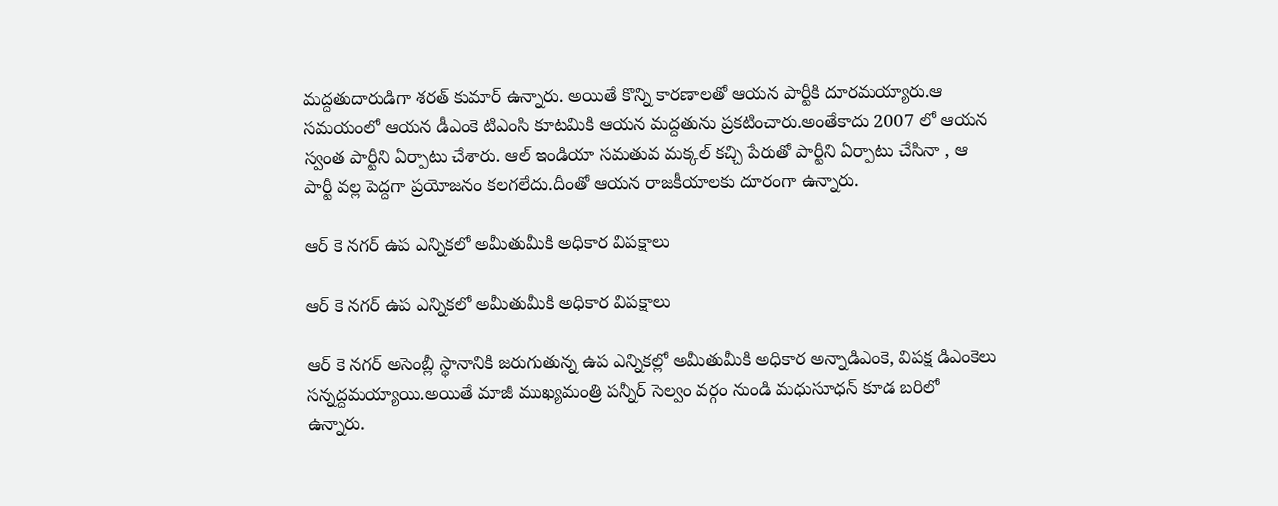మద్దతుదారుడిగా శరత్ కుమార్ ఉన్నారు. అయితే కొన్ని కారణాలతో ఆయన పార్టీకి దూరమయ్యారు.ఆ సమయంలో ఆయన డీఎంకె టిఎంసి కూటమికి ఆయన మద్దతును ప్రకటించారు.అంతేకాదు 2007 లో ఆయన స్వంత పార్టీని ఏర్పాటు చేశారు. ఆల్ ఇండియా సమతువ మక్కల్ కచ్చి పేరుతో పార్టీని ఏర్పాటు చేసినా , ఆ పార్టీ వల్ల పెద్దగా ప్రయోజనం కలగలేదు.దీంతో ఆయన రాజకీయాలకు దూరంగా ఉన్నారు.

ఆర్ కె నగర్ ఉప ఎన్నికలో అమీతుమీకి అధికార విపక్షాలు

ఆర్ కె నగర్ ఉప ఎన్నికలో అమీతుమీకి అధికార విపక్షాలు

ఆర్ కె నగర్ అసెంబ్లీ స్థానానికి జరుగుతున్న ఉప ఎన్నికల్లో అమీతుమీకి అధికార అన్నాడిఎంకె, విపక్ష డిఎంకెలు సన్నద్దమయ్యాయి.అయితే మాజీ ముఖ్యమంత్రి పన్నీర్ సెల్వం వర్గం నుండి మధుసూధన్ కూడ బరిలో ఉన్నారు.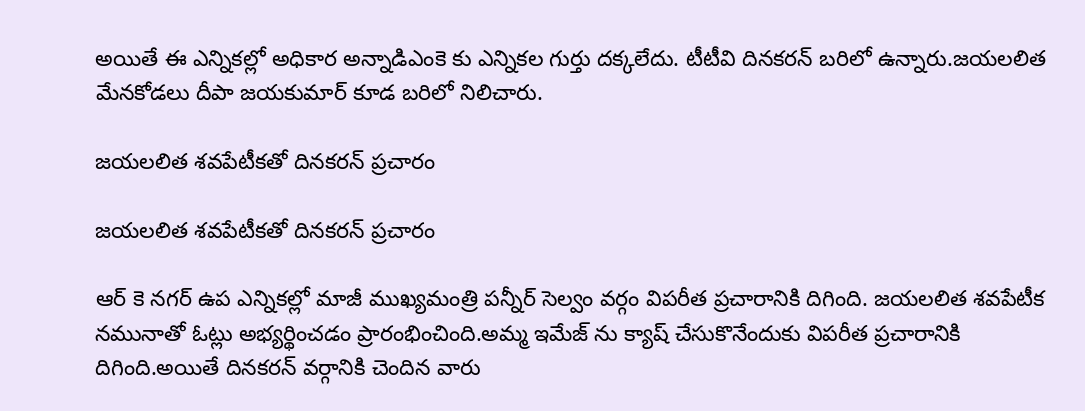అయితే ఈ ఎన్నికల్లో అధికార అన్నాడిఎంకె కు ఎన్నికల గుర్తు దక్కలేదు. టీటీవి దినకరన్ బరిలో ఉన్నారు.జయలలిత మేనకోడలు దీపా జయకుమార్ కూడ బరిలో నిలిచారు.

జయలలిత శవపేటీకతో దినకరన్ ప్రచారం

జయలలిత శవపేటీకతో దినకరన్ ప్రచారం

ఆర్ కె నగర్ ఉప ఎన్నికల్లో మాజీ ముఖ్యమంత్రి పన్నీర్ సెల్వం వర్గం విపరీత ప్రచారానికి దిగింది. జయలలిత శవపేటీక నమునాతో ఓట్లు అభ్యర్థించడం ప్రారంభించింది.అమ్మ ఇమేజ్ ను క్యాష్ చేసుకొనేందుకు విపరీత ప్రచారానికి దిగింది.అయితే దినకరన్ వర్గానికి చెందిన వారు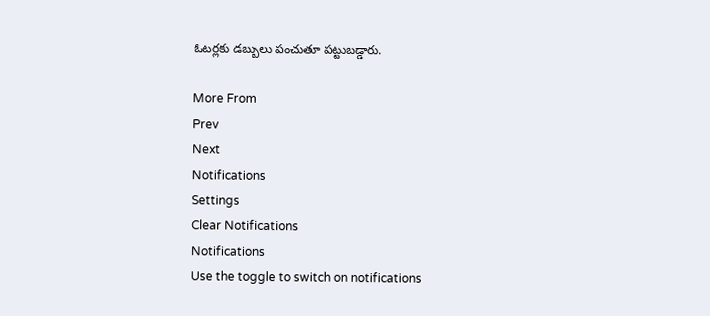ఓటర్లకు డబ్బులు పంచుతూ పట్టుబడ్డారు.

More From
Prev
Next
Notifications
Settings
Clear Notifications
Notifications
Use the toggle to switch on notifications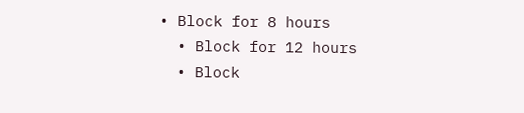• Block for 8 hours
  • Block for 12 hours
  • Block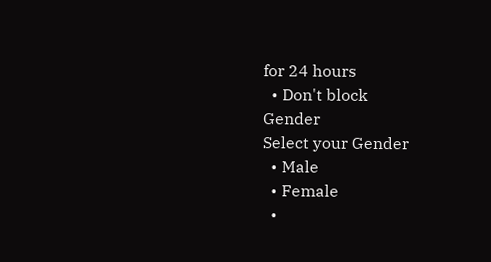for 24 hours
  • Don't block
Gender
Select your Gender
  • Male
  • Female
  •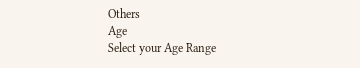Others
Age
Select your Age Range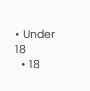• Under 18
  • 18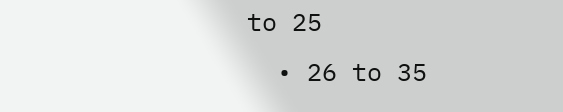to 25
  • 26 to 35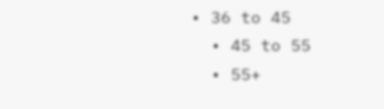• 36 to 45
  • 45 to 55
  • 55+